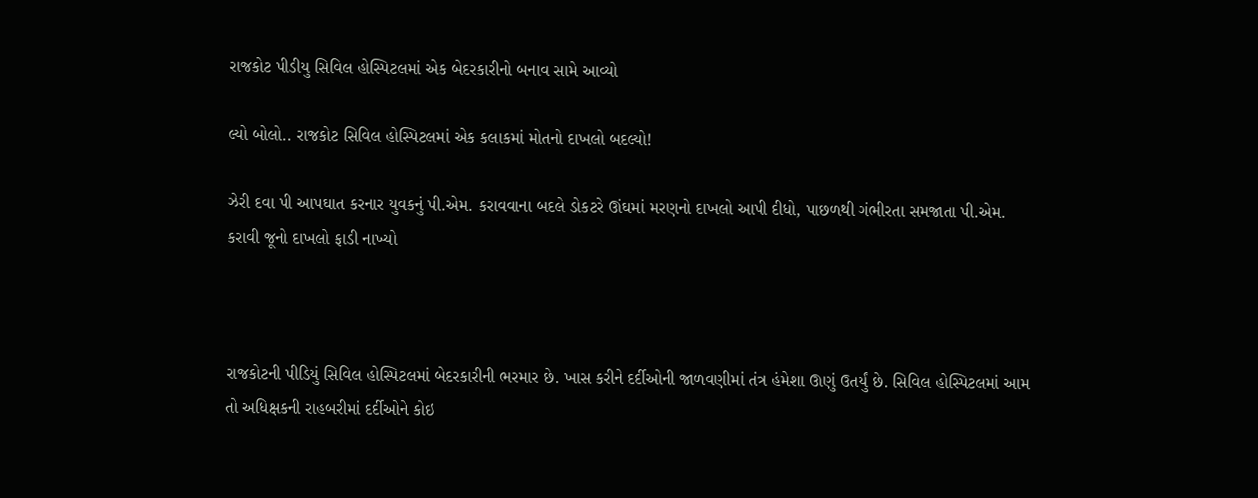રાજકોટ પીડીયુ સિવિલ હોસ્પિટલમાં એક બેદરકારીનો બનાવ સામે આવ્યો

લ્યો બોલો.. રાજકોટ સિવિલ હોસ્પિટલમાં એક કલાકમાં મોતનો દાખલો બદલ્યો!

ઝેરી દવા પી આપઘાત કરનાર યુવકનું પી.એમ. કરાવવાના બદલે ડોકટરે ઊંઘમાં મરણનો દાખલો આપી દીધો, પાછળથી ગંભીરતા સમજાતા પી.એમ. કરાવી જૂનો દાખલો ફાડી નાખ્યો



રાજકોટની પીડિયું સિવિલ હોસ્પિટલમાં બેદરકારીની ભરમાર છે. ખાસ કરીને દર્દીઓની જાળવણીમાં તંત્ર હંમેશા ઊણું ઉતર્યું છે. સિવિલ હોસ્પિટલમાં આમ તો અધિક્ષકની રાહબરીમાં દર્દીઓને કોઇ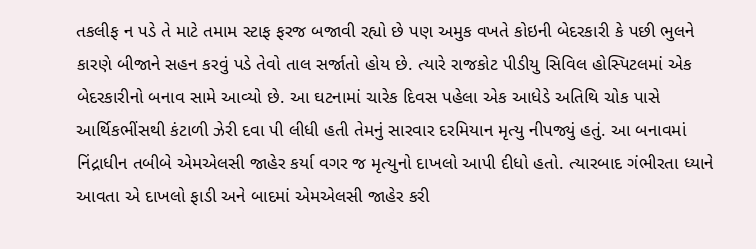તકલીફ ન પડે તે માટે તમામ સ્ટાફ ફરજ બજાવી રહ્યો છે પણ અમુક વખતે કોઇની બેદરકારી કે પછી ભુલને કારણે બીજાને સહન કરવું પડે તેવો તાલ સર્જાતો હોય છે. ત્યારે રાજકોટ પીડીયુ સિવિલ હોસ્પિટલમાં એક બેદરકારીનો બનાવ સામે આવ્યો છે. આ ઘટનામાં ચારેક દિવસ પહેલા એક આધેડે અતિથિ ચોક પાસે આર્થિકભીંસથી કંટાળી ઝેરી દવા પી લીધી હતી તેમનું સારવાર દરમિયાન મૃત્યુ નીપજ્યું હતું. આ બનાવમાં નિંદ્રાધીન તબીબે એમએલસી જાહેર કર્યા વગર જ મૃત્યુનો દાખલો આપી દીધો હતો. ત્યારબાદ ગંભીરતા ધ્યાને આવતા એ દાખલો ફાડી અને બાદમાં એમએલસી જાહેર કરી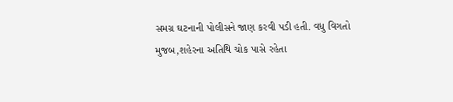સમગ્ર ઘટનાની પોલીસને જાણ કરવી પડી હતી. વધુ વિગતો મુજબ,શહેરના અતિથિ ચોક પાસે રહેતા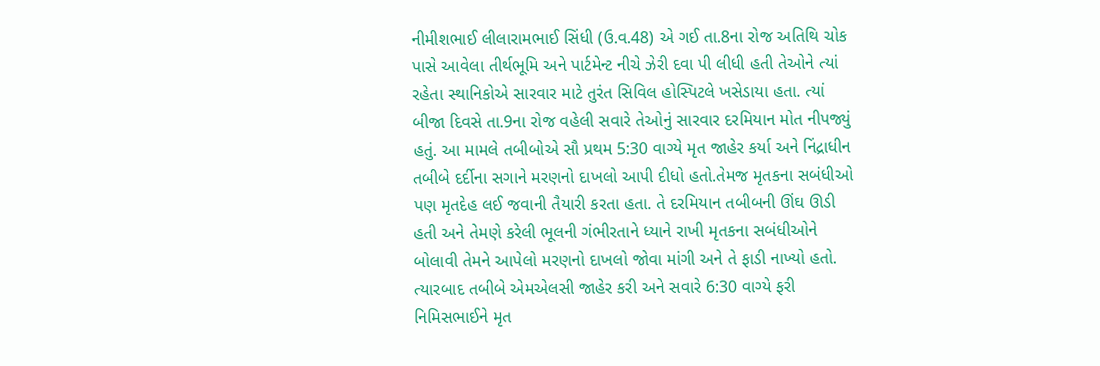નીમીશભાઈ લીલારામભાઈ સિંધી (ઉ.વ.48) એ ગઈ તા.8ના રોજ અતિથિ ચોક પાસે આવેલા તીર્થભૂમિ અને પાર્ટમેન્ટ નીચે ઝેરી દવા પી લીધી હતી તેઓને ત્યાં રહેતા સ્થાનિકોએ સારવાર માટે તુરંત સિવિલ હોસ્પિટલે ખસેડાયા હતા. ત્યાં બીજા દિવસે તા.9ના રોજ વહેલી સવારે તેઓનું સારવાર દરમિયાન મોત નીપજ્યું હતું. આ મામલે તબીબોએ સૌ પ્રથમ 5:30 વાગ્યે મૃત જાહેર કર્યા અને નિંદ્રાધીન તબીબે દર્દીના સગાને મરણનો દાખલો આપી દીધો હતો.તેમજ મૃતકના સબંધીઓ પણ મૃતદેહ લઈ જવાની તૈયારી કરતા હતા. તે દરમિયાન તબીબની ઊંઘ ઊડી હતી અને તેમણે કરેલી ભૂલની ગંભીરતાને ધ્યાને રાખી મૃતકના સબંધીઓને બોલાવી તેમને આપેલો મરણનો દાખલો જોવા માંગી અને તે ફાડી નાખ્યો હતો. ત્યારબાદ તબીબે એમએલસી જાહેર કરી અને સવારે 6:30 વાગ્યે ફરી નિમિસભાઈને મૃત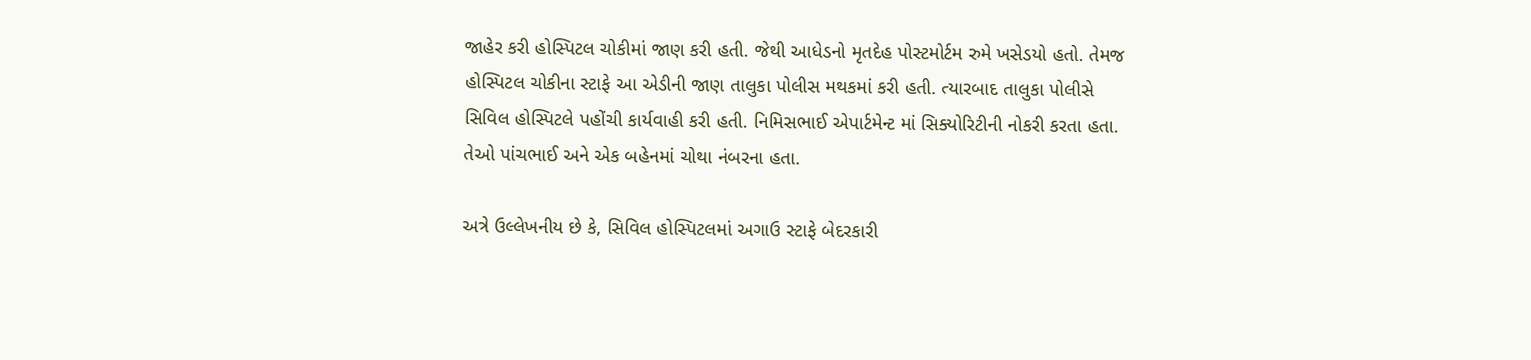જાહેર કરી હોસ્પિટલ ચોકીમાં જાણ કરી હતી. જેથી આધેડનો મૃતદેહ પોસ્ટમોર્ટમ રુમે ખસેડયો હતો. તેમજ હોસ્પિટલ ચોકીના સ્ટાફે આ એડીની જાણ તાલુકા પોલીસ મથકમાં કરી હતી. ત્યારબાદ તાલુકા પોલીસે સિવિલ હોસ્પિટલે પહોંચી કાર્યવાહી કરી હતી. નિમિસભાઈ એપાર્ટમેન્ટ માં સિક્યોરિટીની નોકરી કરતા હતા. તેઓ પાંચભાઈ અને એક બહેનમાં ચોથા નંબરના હતા.

અત્રે ઉલ્લેખનીય છે કે, સિવિલ હોસ્પિટલમાં અગાઉ સ્ટાફે બેદરકારી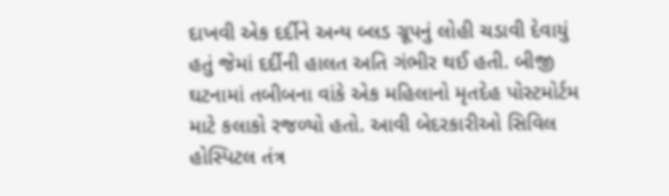દાખવી એક દર્દીને અન્ય બ્લડ ગ્રૂપનું લોહી ચડાવી દેવાયું હતું જેમાં દર્દીની હાલત અતિ ગંભીર થઈ હતી. બીજી ઘટનામાં તબીબના વાંકે એક મહિલાનો મૃતદેહ પોસ્ટમોર્ટમ માટે કલાકો રજળ્યો હતો. આવી બેદરકારીઓ સિવિલ હોસ્પિટલ તંત્ર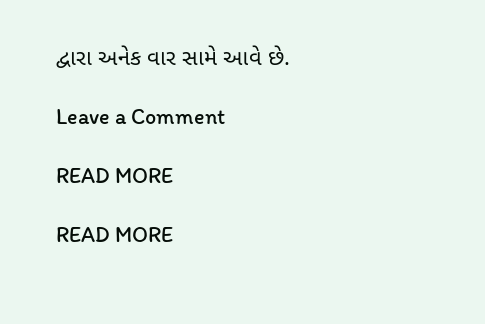દ્વારા અનેક વાર સામે આવે છે.

Leave a Comment

READ MORE

READ MORE